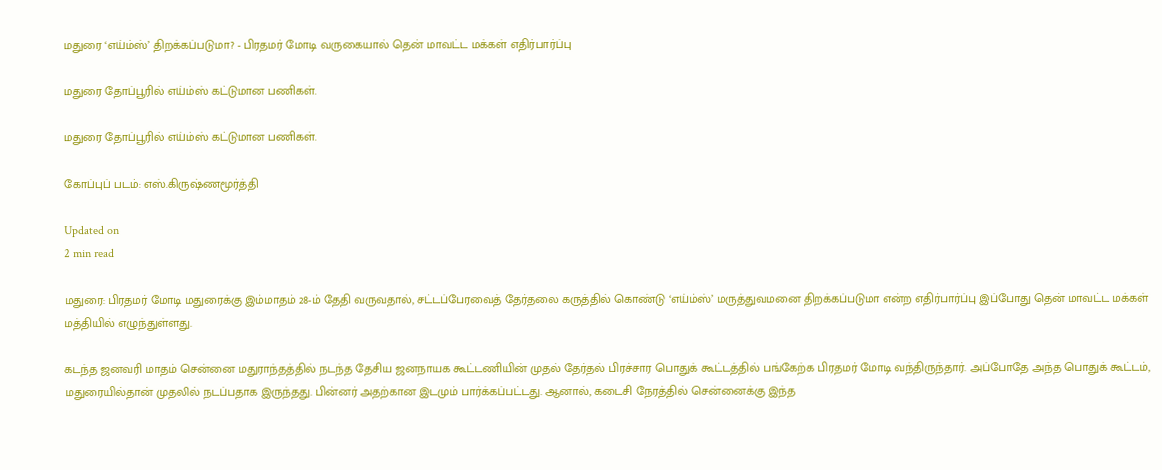மதுரை ‘எய்ம்ஸ்’ திறக்கப்படுமா? - பிரதமர் மோடி வருகையால் தென் மாவட்ட மக்கள் எதிர்பார்ப்பு

மதுரை தோப்பூரில் எய்ம்ஸ் கட்டுமான பணிகள்.

மதுரை தோப்பூரில் எய்ம்ஸ் கட்டுமான பணிகள்.

கோப்புப் படம்: எஸ்.கிருஷ்ணமூர்த்தி

Updated on
2 min read

மதுரை: பிரதமர் மோடி மதுரைக்கு இம்மாதம் 28-ம் தேதி வருவதால், சட்டப்பேரவைத் தேர்தலை கருத்தில் கொண்டு ‘எய்ம்ஸ்’ மருத்துவமனை திறக்கப்படுமா என்ற எதிர்பார்ப்பு இப்போது தென் மாவட்ட மக்கள் மத்தியில் எழுந்துள்ளது.

கடந்த ஜனவரி மாதம் சென்னை மதுராந்தத்தில் நடந்த தேசிய ஜனநாயக கூட்டணியின் முதல் தேர்தல் பிரச்சார பொதுக் கூட்டத்தில் பங்கேற்க பிரதமர் மோடி வந்திருந்தார். அப்போதே அந்த பொதுக் கூட்டம், மதுரையில்தான் முதலில் நடப்பதாக இருந்தது. பின்னர் அதற்கான இடமும் பார்க்கப்பட்டது. ஆனால், கடைசி நேரத்தில் சென்னைக்கு இந்த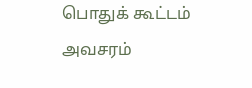பொதுக் கூட்டம் அவசரம்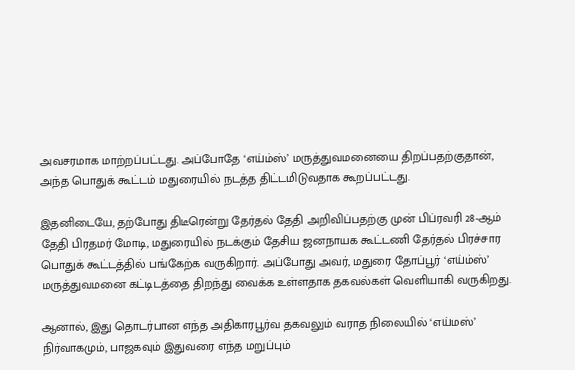அவசரமாக மாற்றப்பட்டது. அப்போதே ‘எய்ம்ஸ்’ மருத்துவமனையை திறப்பதற்குதான், அந்த பொதுக் கூட்டம் மதுரையில் நடத்த திட்டமிடுவதாக கூறப்பட்டது.

இதனிடையே, தற்போது திடீரென்று தேர்தல் தேதி அறிவிப்பதற்கு முன் பிப்ரவரி 28-ஆம் தேதி பிரதமர் மோடி, மதுரையில் நடக்கும் தேசிய ஜனநாயக கூட்டணி தேர்தல் பிரச்சார பொதுக் கூட்டத்தில் பங்கேற்க வருகிறார். அப்போது அவர், மதுரை தோப்பூர் ‘எய்ம்ஸ்’ மருத்துவமனை கட்டிடத்தை திறந்து வைக்க உள்ளதாக தகவல்கள் வெளியாகி வருகிறது.

ஆனால், இது தொடர்பான எந்த அதிகாரபூர்வ தகவலும் வராத நிலையில் ‘எய்மஸ்’ நிர்வாகமும், பாஜகவும் இதுவரை எந்த மறுப்பும்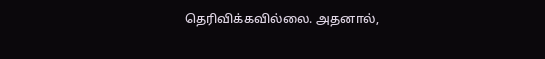தெரிவிக்கவில்லை. அதனால்,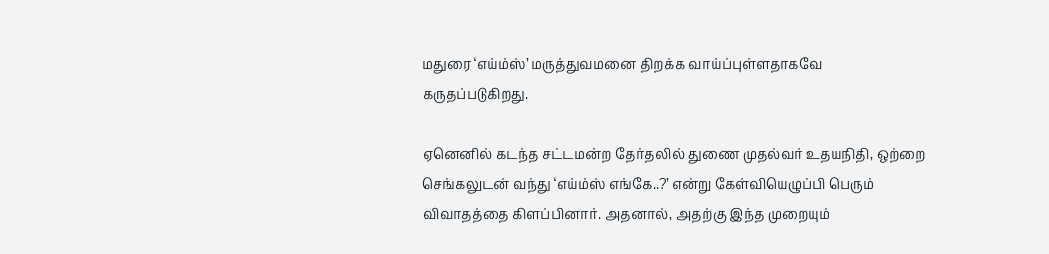மதுரை ‘எய்ம்ஸ்’ மருத்துவமனை திறக்க வாய்ப்புள்ளதாகவே கருதப்படுகிறது.

ஏனெனில் கடந்த சட்டமன்ற தேர்தலில் துணை முதல்வர் உதயநிதி, ஒற்றை செங்கலுடன் வந்து ‘எய்ம்ஸ் எங்கே..?’ என்று கேள்வியெழுப்பி பெரும் விவாதத்தை கிளப்பினார். அதனால், அதற்கு இந்த முறையும்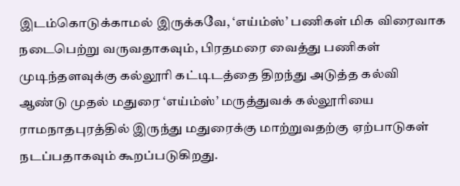இடம்கொடுக்காமல் இருக்கவே, ‘எய்ம்ஸ்’ பணிகள் மிக விரைவாக நடைபெற்று வருவதாகவும், பிரதமரை வைத்து பணிகள் முடிந்தளவுக்கு கல்லூரி கட்டிடத்தை திறந்து அடுத்த கல்வி ஆண்டு முதல் மதுரை ‘எய்ம்ஸ்’ மருத்துவக் கல்லூரியை ராமநாதபுரத்தில் இருந்து மதுரைக்கு மாற்றுவதற்கு ஏற்பாடுகள் நடப்பதாகவும் கூறப்படுகிறது.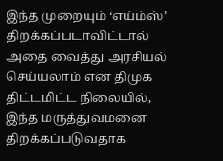இந்த முறையும் ‘எய்ம்ஸ்’ திறக்கப்படாவிட்டால் அதை வைத்து அரசியல் செய்யலாம் என திமுக திட்டமிட்ட நிலையில், இந்த மருத்துவமனை திறக்கப்படுவதாக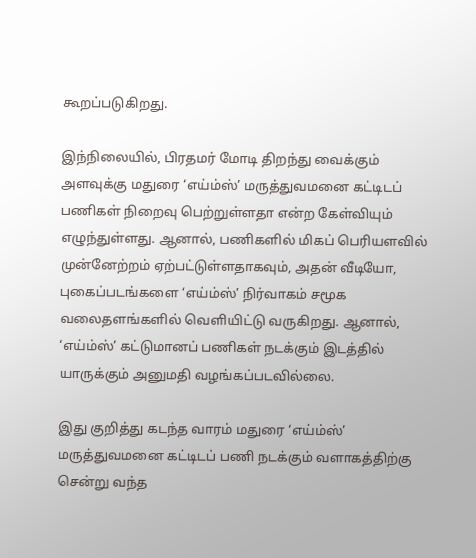கூறப்படுகிறது.

இந்நிலையில், பிரதமர் மோடி திறந்து வைக்கும் அளவுக்கு மதுரை ‘எய்ம்ஸ்’ மருத்துவமனை கட்டிடப் பணிகள் நிறைவு பெற்றுள்ளதா என்ற கேள்வியும் எழுந்துள்ளது. ஆனால், பணிகளில் மிகப் பெரியளவில் முன்னேற்றம் ஏற்பட்டுள்ளதாகவும், அதன் வீடியோ, புகைப்படங்களை ‘எய்ம்ஸ்’ நிர்வாகம் சமூக வலைதளங்களில் வெளியிட்டு வருகிறது. ஆனால், ‘எய்ம்ஸ்’ கட்டுமானப் பணிகள் நடக்கும் இடத்தில் யாருக்கும் அனுமதி வழங்கப்படவில்லை.

இது குறித்து கடந்த வாரம் மதுரை ‘எய்ம்ஸ்’ மருத்துவமனை கட்டிடப் பணி நடக்கும் வளாகத்திற்கு சென்று வந்த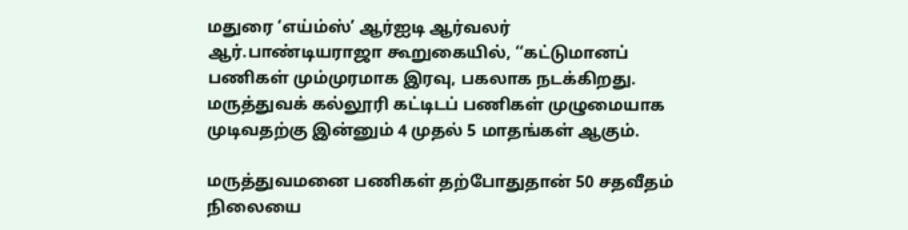மதுரை ‘எய்ம்ஸ்’ ஆர்ஐடி ஆர்வலர் ஆர்.பாண்டியராஜா கூறுகையில், ‘‘கட்டுமானப் பணிகள் மும்முரமாக இரவு, பகலாக நடக்கிறது. மருத்துவக் கல்லூரி கட்டிடப் பணிகள் முழுமையாக முடிவதற்கு இன்னும் 4 முதல் 5 மாதங்கள் ஆகும்.

மருத்துவமனை பணிகள் தற்போதுதான் 50 சதவீதம் நிலையை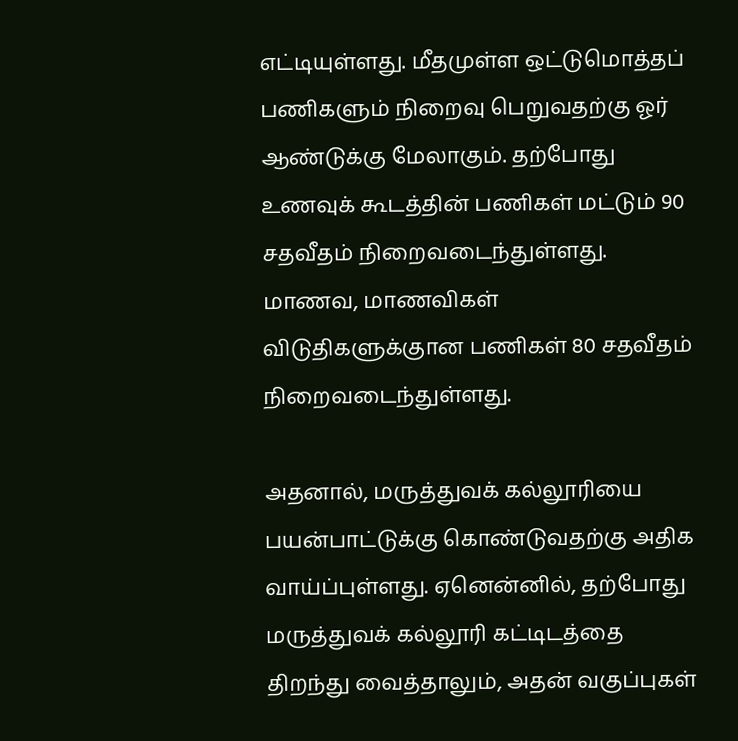எட்டியுள்ளது. மீதமுள்ள ஒட்டுமொத்தப் பணிகளும் நிறைவு பெறுவதற்கு ஓர் ஆண்டுக்கு மேலாகும். தற்போது உணவுக் கூடத்தின் பணிகள் மட்டும் 90 சதவீதம் நிறைவடைந்துள்ளது. மாணவ, மாணவிகள் விடுதிகளுக்குான பணிகள் 80 சதவீதம் நிறைவடைந்துள்ளது.

அதனால், மருத்துவக் கல்லூரியை பயன்பாட்டுக்கு கொண்டுவதற்கு அதிக வாய்ப்புள்ளது. ஏனென்னில், தற்போது மருத்துவக் கல்லூரி கட்டிடத்தை திறந்து வைத்தாலும், அதன் வகுப்புகள்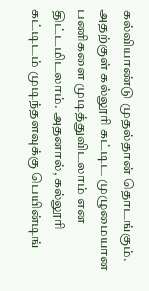கல்வியாண்டு முதல்தான் தொடங்கும். அதற்குள் கல்லூரி கட்டிட முழுமையான பணிகளை முடித்துவிடலாம் என திட்டமிடலாம். அதனால், கல்லூரி கட்டிடம் முடிந்தளவுக்கு பெயின்டிங்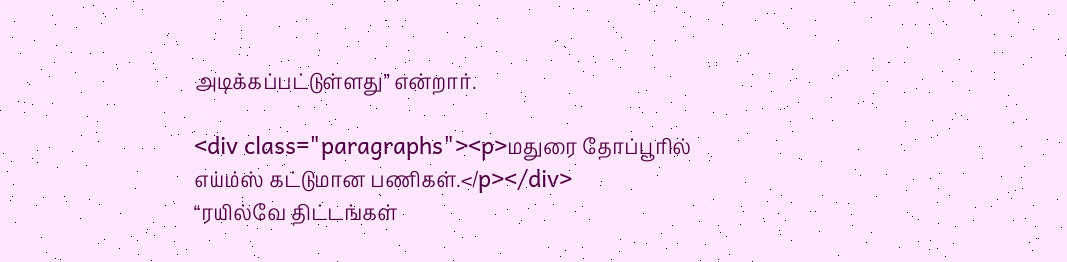அடிக்கப்பட்டுள்ளது’’ என்றார்.

<div class="paragraphs"><p>மதுரை தோப்பூரில் எய்ம்ஸ் கட்டுமான பணிகள்.</p></div>
“ரயில்வே திட்டங்கள்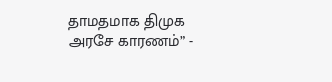தாமதமாக திமுக அரசே காரணம்” -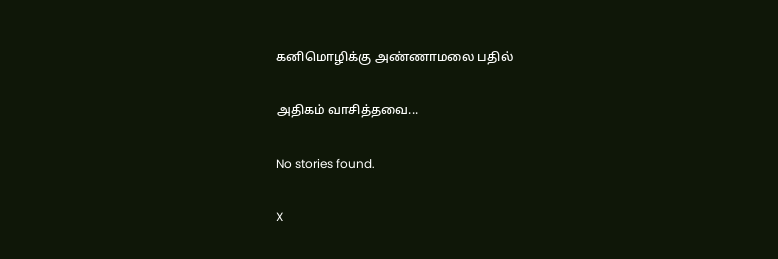கனிமொழிக்கு அண்ணாமலை பதில்

அதிகம் வாசித்தவை...

No stories found.

X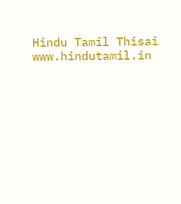Hindu Tamil Thisai
www.hindutamil.in